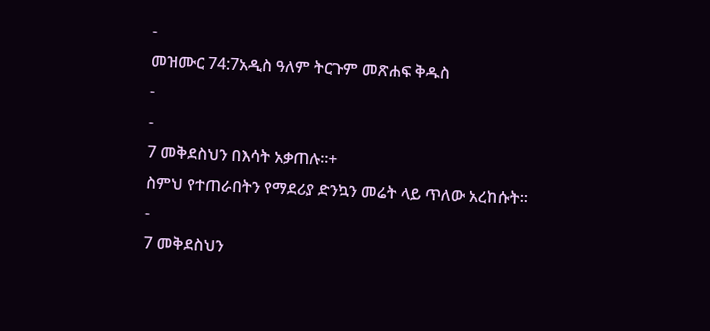-
መዝሙር 74:7አዲስ ዓለም ትርጉም መጽሐፍ ቅዱስ
-
-
7 መቅደስህን በእሳት አቃጠሉ።+
ስምህ የተጠራበትን የማደሪያ ድንኳን መሬት ላይ ጥለው አረከሱት።
-
7 መቅደስህን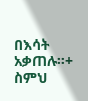በእሳት አቃጠሉ።+
ስምህ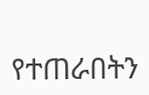የተጠራበትን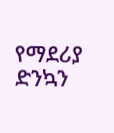የማደሪያ ድንኳን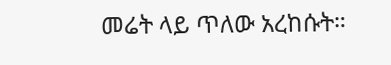መሬት ላይ ጥለው አረከሱት።